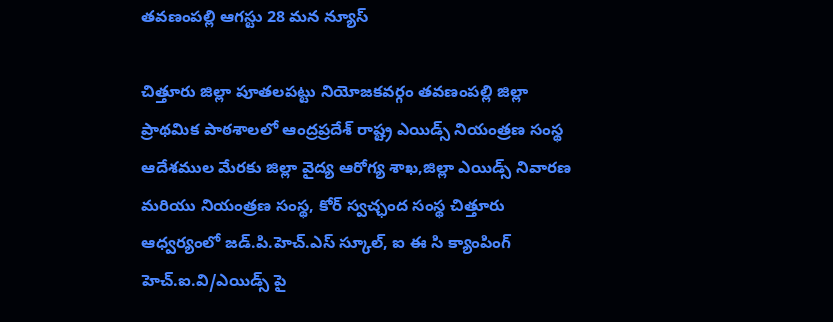తవణంపల్లి ఆగస్టు 28 మన న్యూస్

చిత్తూరు జిల్లా పూతలపట్టు నియోజకవర్గం తవణంపల్లి జిల్లా ప్రాథమిక పాఠశాలలో ఆంద్రప్రదేశ్ రాష్ట్ర ఎయిడ్స్ నియంత్రణ సంస్థ ఆదేశముల మేరకు జిల్లా వైద్య ఆరోగ్య శాఖ,జిల్లా ఎయిడ్స్ నివారణ మరియు నియంత్రణ సంస్థ, కోర్ స్వచ్ఛంద సంస్థ చిత్తూరు ఆధ్వర్యంలో జడ్.పి.హెచ్.ఎస్ స్కూల్, ఐ ఈ సి క్యాంపింగ్ హెచ్.ఐ.వి/ఎయిడ్స్ పై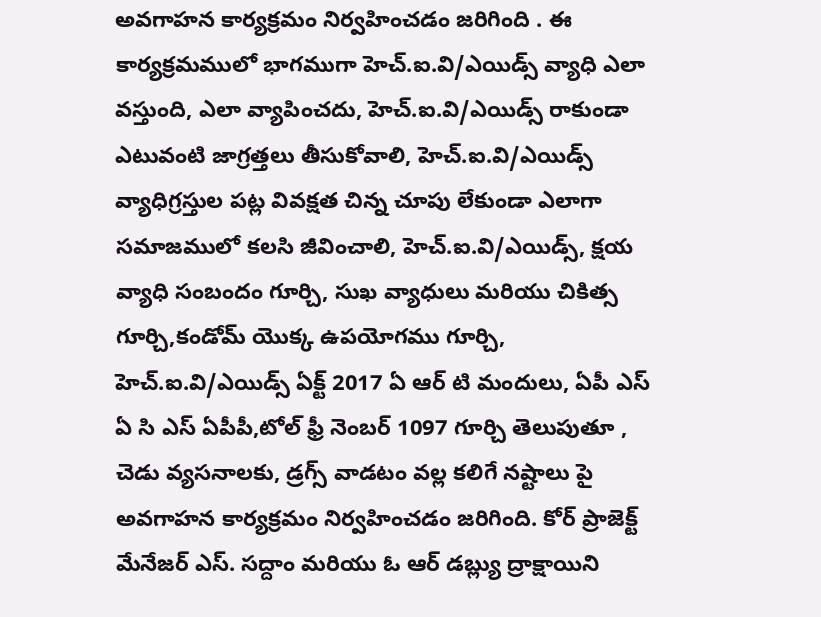అవగాహన కార్యక్రమం నిర్వహించడం జరిగింది . ఈ కార్యక్రమములో భాగముగా హెచ్.ఐ.వి/ఎయిడ్స్ వ్యాధి ఎలా వస్తుంది, ఎలా వ్యాపించదు, హెచ్.ఐ.వి/ఎయిడ్స్ రాకుండా ఎటువంటి జాగ్రత్తలు తీసుకోవాలి, హెచ్.ఐ.వి/ఎయిడ్స్ వ్యాధిగ్రస్తుల పట్ల వివక్షత చిన్న చూపు లేకుండా ఎలాగా సమాజములో కలసి జీవించాలి, హెచ్.ఐ.వి/ఎయిడ్స్, క్షయ వ్యాధి సంబందం గూర్చి, సుఖ వ్యాధులు మరియు చికిత్స గూర్చి,కండోమ్ యొక్క ఉపయోగము గూర్చి, హెచ్.ఐ.వి/ఎయిడ్స్ ఏక్ట్ 2017 ఏ ఆర్ టి మందులు, ఏపీ ఎస్ ఏ సి ఎస్ ఏపీపీ,టోల్ ఫ్రీ నెంబర్ 1097 గూర్చి తెలుపుతూ , చెడు వ్యసనాలకు, డ్రగ్స్ వాడటం వల్ల కలిగే నష్టాలు పై అవగాహన కార్యక్రమం నిర్వహించడం జరిగింది. కోర్ ప్రాజెక్ట్ మేనేజర్ ఎస్. సద్దాం మరియు ఓ ఆర్ డబ్ల్యు ద్రాక్షాయిని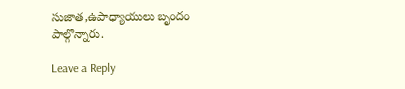సుజాత,ఉపాధ్యాయులు బృందం పాల్గొన్నారు.

Leave a Reply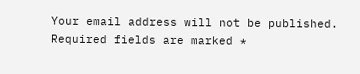Your email address will not be published. Required fields are marked *